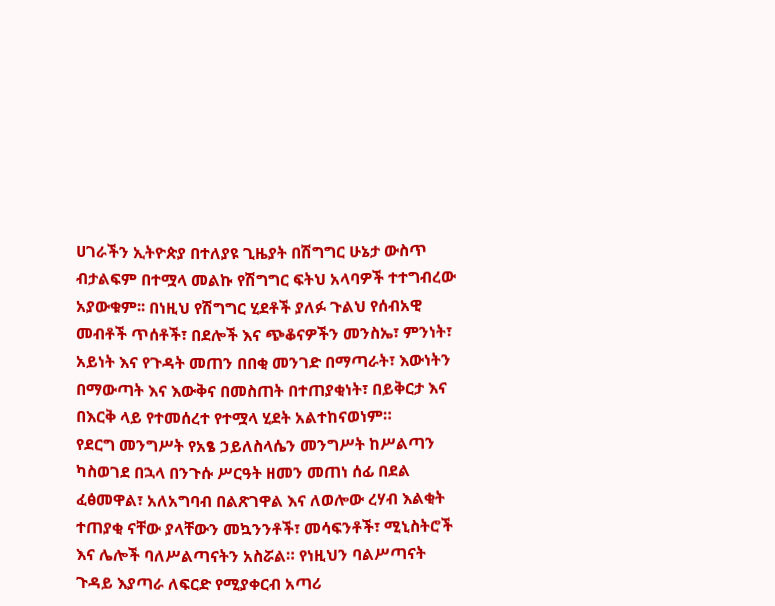ሀገራችን ኢትዮጵያ በተለያዩ ጊዜያት በሽግግር ሁኔታ ውስጥ ብታልፍም በተሟላ መልኩ የሽግግር ፍትህ አላባዎች ተተግብረው አያውቁም፡፡ በነዚህ የሽግግር ሂደቶች ያለፉ ጉልህ የሰብአዊ መብቶች ጥሰቶች፣ በደሎች እና ጭቆናዎችን መንስኤ፣ ምንነት፣ አይነት እና የጉዳት መጠን በበቂ መንገድ በማጣራት፣ እውነትን በማውጣት እና እውቅና በመስጠት በተጠያቂነት፣ በይቅርታ እና በእርቅ ላይ የተመሰረተ የተሟላ ሂደት አልተከናወነም።
የደርግ መንግሥት የአፄ ኃይለስላሴን መንግሥት ከሥልጣን ካስወገደ በኋላ በንጉሱ ሥርዓት ዘመን መጠነ ሰፊ በደል ፈፅመዋል፣ አለአግባብ በልጽገዋል እና ለወሎው ረሃብ እልቂት ተጠያቂ ናቸው ያላቸውን መኳንንቶች፣ መሳፍንቶች፣ ሚኒስትሮች እና ሌሎች ባለሥልጣናትን አስሯል። የነዚህን ባልሥጣናት ጉዳይ እያጣራ ለፍርድ የሚያቀርብ አጣሪ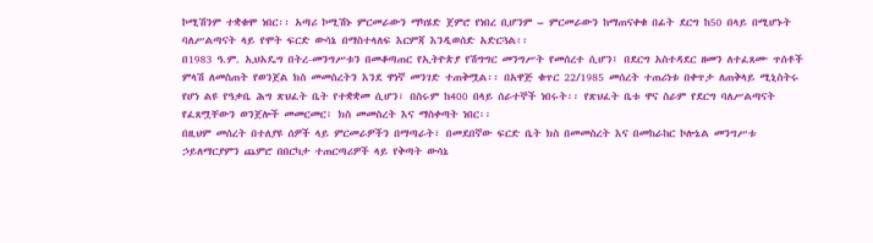ኮሚሽንም ተቋቁሞ ነበር፡፡ አጣሪ ኮሚሽኑ ምርመራውን ማካሄድ ጀምሮ የነበረ ቢሆንም – ምርመራውን ከማጠናቀቁ በፊት ደርግ ከ50 በላይ በሚሆኑት ባለሥልጣናት ላይ የሞት ፍርድ ውሳኔ በማስተላለፍ እርምጃ እንዲወሰድ አድርጓል፡፡
በ1983 ዓ.ም. ኢህአዴግ በትረ-መንግሥቱን በመቆጣጠር የኢትዮጵያ የሽግግር መንግሥት የመሰረተ ሲሆን፤ በደርግ አስተዳደር ዘመን ለተፈጸሙ ጥሰቶች ምላሽ ለመስጠት የወንጀል ክስ መመስረትን እንደ ዋነኛ መንገድ ተጠቅሟል፡፡ በአዋጅ ቁጥር 22/1985 መሰረት ተጠሪነቱ በቀጥታ ለጠቅላይ ሚኒስትሩ የሆነ ልዩ የዓቃቤ ሕግ ጽህፈት ቤት የተቋቋመ ሲሆን፣ በስሩም ከ400 በላይ ሰራተኞች ነበሩት፡፡ የጽህፈት ቤቱ ዋና ስራም የደርግ ባለሥልጣናት የፈጸሟቸውን ወንጀሎች መመርመር፣ ክስ መመስረት እና ማስቀጣት ነበር፡፡
በዚህም መሰረት በተለያዩ ሰዎች ላይ ምርመራዎችን በማጣራት፣ በመደበኛው ፍርድ ቤት ክስ በመመስረት እና በመከራከር ኮሎኔል መንግሥቱ ኃይለማርያምን ጨምሮ በበርካታ ተጠርጣሪዎች ላይ የቅጣት ውሳኔ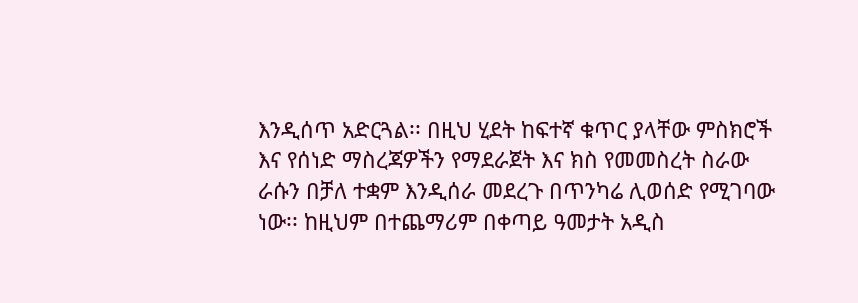እንዲሰጥ አድርጓል፡፡ በዚህ ሂደት ከፍተኛ ቁጥር ያላቸው ምስክሮች እና የሰነድ ማስረጃዎችን የማደራጀት እና ክስ የመመስረት ስራው ራሱን በቻለ ተቋም እንዲሰራ መደረጉ በጥንካሬ ሊወሰድ የሚገባው ነው፡፡ ከዚህም በተጨማሪም በቀጣይ ዓመታት አዲስ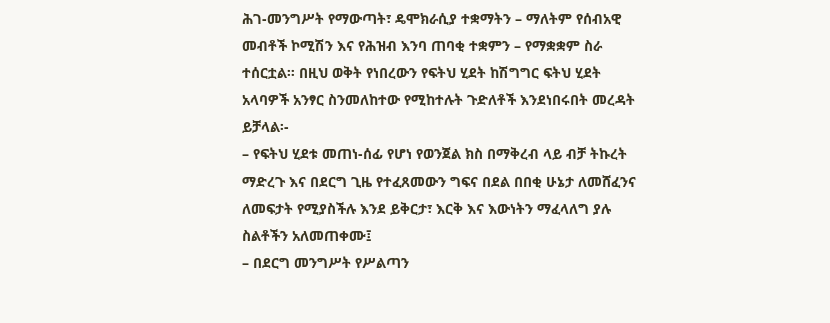ሕገ-መንግሥት የማውጣት፣ ዴሞክራሲያ ተቋማትን – ማለትም የሰብአዊ መብቶች ኮሚሽን እና የሕዝብ እንባ ጠባቂ ተቋምን – የማቋቋም ስራ ተሰርቷል። በዚህ ወቅት የነበረውን የፍትህ ሂደት ከሽግግር ፍትህ ሂደት አላባዎች አንፃር ስንመለከተው የሚከተሉት ጉድለቶች እንደነበሩበት መረዳት ይቻላል፡-
– የፍትህ ሂደቱ መጠነ-ሰፊ የሆነ የወንጀል ክስ በማቅረብ ላይ ብቻ ትኩረት ማድረጉ እና በደርግ ጊዜ የተፈጸመውን ግፍና በደል በበቂ ሁኔታ ለመሸፈንና ለመፍታት የሚያስችሉ እንደ ይቅርታ፣ እርቅ እና እውነትን ማፈላለግ ያሉ ስልቶችን አለመጠቀሙ፤
– በደርግ መንግሥት የሥልጣን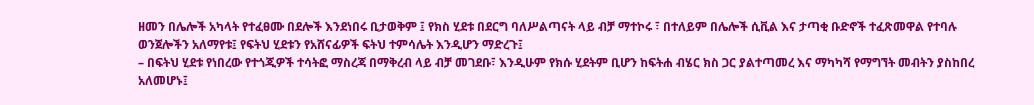ዘመን በሌሎች አካላት የተፈፀሙ በደሎች እንደነበሩ ቢታወቅም ፤ የክስ ሂደቱ በደርግ ባለሥልጣናት ላይ ብቻ ማተኮሩ ፣ በተለይም በሌሎች ሲቪል እና ታጣቂ ቡድኖች ተፈጽመዋል የተባሉ ወንጀሎችን አለማየቱ፤ የፍትህ ሂደቱን የአሸናፊዎች ፍትህ ተምሳሌት እንዲሆን ማድረጉ፤
– በፍትህ ሂደቱ የነበረው የተጎጂዎች ተሳትፎ ማስረጃ በማቅረብ ላይ ብቻ መገደቡ፣ እንዲሁም የክሱ ሂደትም ቢሆን ከፍትሐ ብሄር ክስ ጋር ያልተጣመረ እና ማካካሻ የማግኘት መብትን ያስከበረ አለመሆኑ፤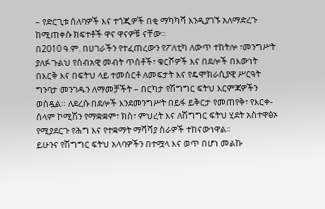– የድርጊቱ ሰለባዎች እና ተጎጂዎች በቂ ማካካሻ እንዲያገኙ አለማድረጉ ከሚጠቀሱ ክፍተቶች ዋና ዋናዎቹ ናቸው፡፡
በ2010 ዓ.ም. በሀገራችን የተፈጠረውን የፖለቲካ ለውጥ ተከትሎ ፣መንግሥት ያለፉ ጉልህ የሰብአዊ መብት ጥሰቶች፣ ቁርሾዎች እና በደሎች በእውነት በእርቅ እና በፍትህ ላይ ተመሰርቶ ለመፍታት እና የዴሞክራሲያዊ ሥርዓት ግንባታ መንገዱን ለማመቻችት – በርካታ የሽግግር ፍትህ እርምጃዎችን ወስዷል። ለደረሱ በደሎች እንደመንግሥት በይፋ ይቅርታ የመጠየቅ፣ የእርቀ-ሰላም ኮሚሽን የማቋቋም፣ ክስ፣ ምህረት እና ለሽግግር ፍትህ ሂደት አስተዋፅኦ የሚያደርጉ የሕግ እና የተቋማት ማሻሻያ ስራዎች ተከናውነዋል፡፡
ይሁንና የሽግግር ፍትህ አላባዎችን በተሟላ እና ወጥ በሆነ መልኩ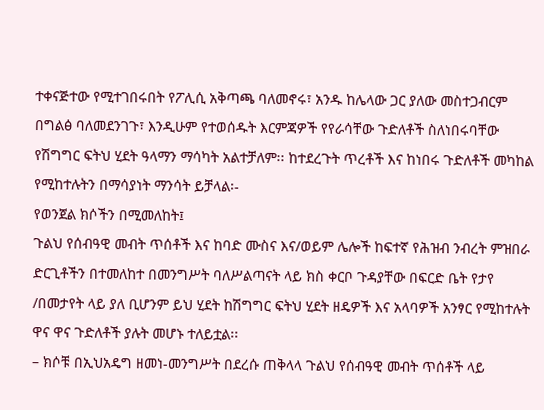ተቀናጅተው የሚተገበሩበት የፖሊሲ አቅጣጫ ባለመኖሩ፣ አንዱ ከሌላው ጋር ያለው መስተጋብርም በግልፅ ባለመደንገጉ፣ እንዲሁም የተወሰዱት እርምጃዎች የየራሳቸው ጉድለቶች ስለነበሩባቸው የሽግግር ፍትህ ሂደት ዓላማን ማሳካት አልተቻለም፡፡ ከተደረጉት ጥረቶች እና ከነበሩ ጉድለቶች መካከል የሚከተሉትን በማሳያነት ማንሳት ይቻላል፡-
የወንጀል ክሶችን በሚመለከት፤
ጉልህ የሰብዓዊ መብት ጥሰቶች እና ከባድ ሙስና እና/ወይም ሌሎች ከፍተኛ የሕዝብ ንብረት ምዝበራ ድርጊቶችን በተመለከተ በመንግሥት ባለሥልጣናት ላይ ክስ ቀርቦ ጉዳያቸው በፍርድ ቤት የታየ /በመታየት ላይ ያለ ቢሆንም ይህ ሂደት ከሽግግር ፍትህ ሂደት ዘዴዎች እና አላባዎች አንፃር የሚከተሉት ዋና ዋና ጉድለቶች ያሉት መሆኑ ተለይቷል፡፡
– ክሶቹ በኢህአዴግ ዘመነ-መንግሥት በደረሱ ጠቅላላ ጉልህ የሰብዓዊ መብት ጥሰቶች ላይ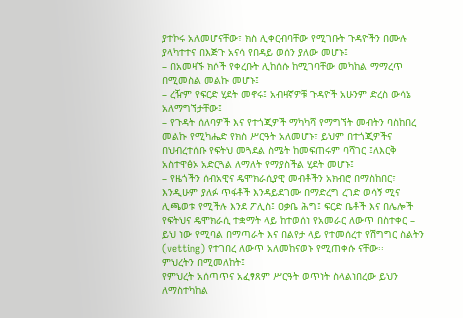ያተኮሩ አለመሆናቸው፣ ክስ ሊቀርብባቸው የሚገቡት ጉዳዮችን በሙሉ ያላካተተና በእጅጉ አናሳ የበዳይ ወሰን ያለው መሆኑ፤
– በአመዛኙ ክሶች የቀረቡት ሊከሰሱ ከሚገባቸው መካከል ማማረጥ በሚመስል መልኩ መሆኑ፤
– ረዥም የፍርድ ሂደት መኖሩ፤ አብዛኛዎቹ ጉዳዮች አሁንም ድረስ ውሳኔ አለማግኘታቸው፤
– የጉዳት ሰለባዎች እና የተጎጂዎች ማካካሻ የማግኘት መብትን ባስከበረ መልኩ የሚካሔድ የክስ ሥርዓት አለመሆኑ፣ ይህም በተጎጂዎችና በህብረተሰቡ የፍትህ መጓደል ስሜት ከመፍጠሩም ባሻገር ፤ለእርቅ አስተዋፅኦ አድርጓል ለማለት የማያስችል ሂደት መሆኑ፤
– የዜጎችን ሰብአዊና ዴሞክራሲያዊ መብቶችን አክብሮ በማስከበር፣ እንዲሁም ያለፉ ጥፋቶች እንዳይደገሙ በማድረግ ረገድ ወሳኝ ሚና ሊጫወቱ የሚችሉ እንደ ፖሊስ፤ ዐቃቤ ሕግ፤ ፍርድ ቤቶች እና በሌሎች የፍትህና ዴሞክራሲ ተቋማት ላይ ከተወሰነ የአመራር ለውጥ በስተቀር – ይህ ነው የሚባል በማጣራት እና በልየታ ላይ የተመሰረተ የሽግግር ስልትን (vetting) የተገበረ ለውጥ አለመከናወኑ የሚጠቀሱ ናቸው፡፡
ምህረትን በሚመለከት፤
የምህረት አሰጣጥና አፈፃጸም ሥርዓት ወጥነት ስላልነበረው ይህን ለማስተካከል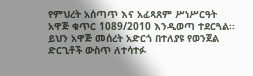የምህረት አሰጣጥ እና አፈጻጸም ሥነሥርዓት አዋጅ ቁጥር 1089/2010 እንዲወጣ ተደርጓል፡፡ ይህን አዋጅ መሰረት አድርጎ በተለያዩ የወንጀል ድርጊቶች ውስጥ ለተሳተፉ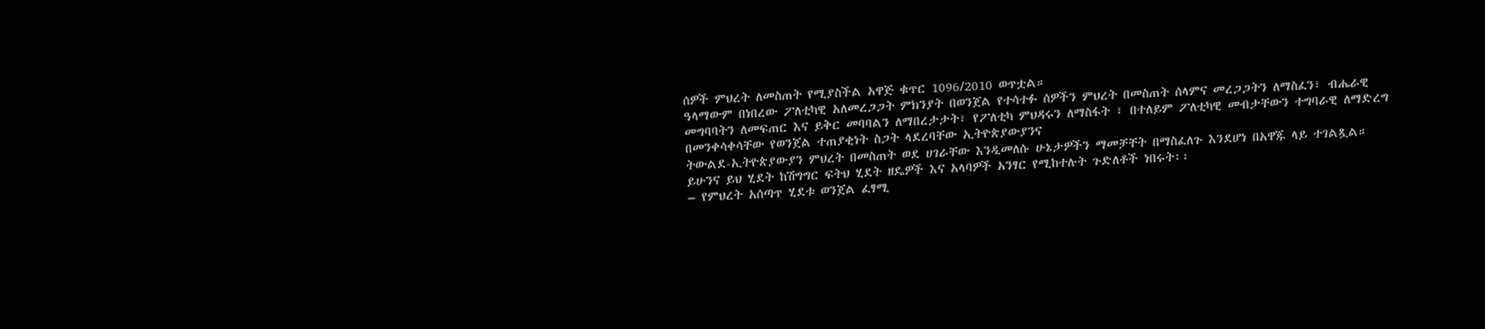ሰዎች ምህረት ለመስጠት የሚያስችል አዋጅ ቁጥር 1096/2010 ወጥቷል።
ዓላማውም በነበረው ፖለቲካዊ አለመረጋጋት ምክንያት በወንጀል የተሳተፉ ሰዎችን ምህረት በመስጠት ሰላምና መረጋጋትን ለማስፈን፣ ብሔራዊ መግባባትን ለመፍጠር እና ይቅር መባባልን ለማበረታታት፣ የፖለቲካ ምህዳሩን ለማስፋት ፣ በተለይም ፖለቲካዊ መብታቸውን ተግባራዊ ለማድረግ በመንቀሳቀሳቸው የወንጀል ተጠያቂነት ስጋት ላደረባቸው ኢትዮጵያውያንና
ትውልደ-ኢትዮጵያውያን ምህረት በመስጠት ወደ ሀገራቸው እንዲመለሱ ሁኔታዎችን ማመቻቸት በማስፈለጉ እንደሆነ በአዋጁ ላይ ተገልጿል። ይሁንና ይህ ሂደት ከሽግግር ፍትህ ሂደት ዘዴዎች እና አላባዎች አንፃር የሚከተሉት ጉድለቶች ነበሩት፡፡
– የምህረት አሰጣጥ ሂደቱ ወንጀል ፈፃሚ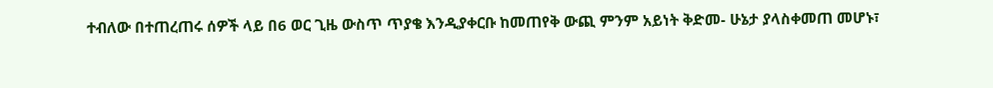ተብለው በተጠረጠሩ ሰዎች ላይ በ6 ወር ጊዜ ውስጥ ጥያቄ እንዲያቀርቡ ከመጠየቅ ውጪ ምንም አይነት ቅድመ- ሁኔታ ያላስቀመጠ መሆኑ፣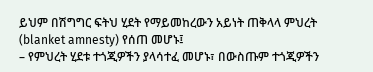ይህም በሽግግር ፍትህ ሂደት የማይመከረውን አይነት ጠቅላላ ምህረት (blanket amnesty) የሰጠ መሆኑ፤
– የምህረት ሂደቱ ተጎጂዎችን ያላሳተፈ መሆኑ፣ በውስጡም ተጎጂዎችን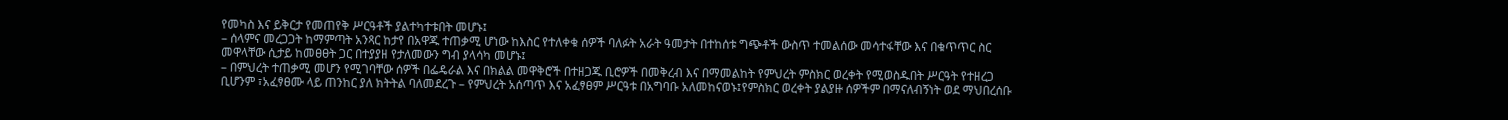የመካስ እና ይቅርታ የመጠየቅ ሥርዓቶች ያልተካተቱበት መሆኑ፤
– ሰላምና መረጋጋት ከማምጣት አንጻር ከታየ በአዋጁ ተጠቃሚ ሆነው ከእስር የተለቀቁ ሰዎች ባለፉት አራት ዓመታት በተከሰቱ ግጭቶች ውስጥ ተመልሰው መሳተፋቸው እና በቁጥጥር ስር መዋላቸው ሲታይ ከመፀፀት ጋር በተያያዘ የታለመውን ግብ ያላሳካ መሆኑ፤
– በምህረት ተጠቃሚ መሆን የሚገባቸው ሰዎች በፌዴራል እና በክልል መዋቅሮች በተዘጋጁ ቢሮዎች በመቅረብ እና በማመልከት የምህረት ምስክር ወረቀት የሚወስዱበት ሥርዓት የተዘረጋ ቢሆንም ፣አፈፃፀሙ ላይ ጠንከር ያለ ክትትል ባለመደረጉ – የምህረት አሰጣጥ እና አፈፃፀም ሥርዓቱ በአግባቡ አለመከናወኑ፤የምስክር ወረቀት ያልያዙ ሰዎችም በማናለብኝነት ወደ ማህበረሰቡ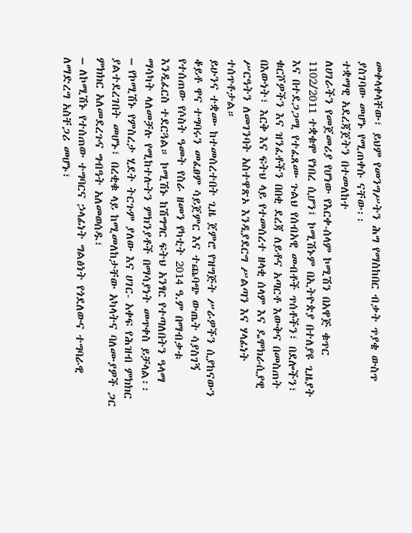መቀላቀላቸው፣ ይህም የመንግሥትን ሕግ የማስከበር ብቃት ጥያቄ ውስጥ ያስገባው መሆኑ የሚጠቀሱ ናቸው፡፡
ተቋማዊ አደረጃጀትን በተመለከተ
ለሀገራችን የመጀመሪያ የሆነው የእርቀ-ሰላም ኮሚሽን በአዋጅ ቁጥር 1102/2011 ተቋቁሞ የነበረ ሲሆን፤ ኮሚሽኑም በኢትዮጵያ በተለያዩ ጊዜያት እና በተደጋጋሚ የተፈጸሙ ጉልህ የሰብአዊ መብቶች ጥሰቶችን፣ በደሎችን፣ ቁርሾዎችን እና ዝንፈቶችን በበቂ ደረጃ ለይቶና አጣርቶ እውቅና በመስጠት በእውነት፣ እርቅ እና ፍትህ ላይ የተመሰረተ ዘላቂ ሰላም እና ዴሞክራሲያዊ ሥርዓትን ለመገንባት አስተዋጽኦ እንዲያደርግ ሥልጣን እና ሃላፊነት ተሰጥቶታል።
ይሁንና ተቋሙ ከተመሰረተበት ጊዜ ጀምሮ የዝግጅት ሥራዎችን ሲያከናውን ቆይቶ ዋና ተግባሩን መፈፀም ሳይጀምር እና ተጨባጭ ውጤት ሳያስገኝ የተሰጠው የሶስት ዓመት የስራ ዘመን የካቲት 2014 ዓ.ም በማብቃቱ እንዲፈርስ ተደርጓል። ኮሚሽኑ ከሽግግር ፍትህ አንፃር የተጣለበትን ዓላማ ማሳካት ላለመቻሉ የሚከተሉትን ምክንያቶች በማሳያነት መጥቀስ ይቻላል፡፡
– የኮሚሽኑ የምስረታ ሂደት ትርጉም ያለው እና ሀገር- አቀፍ የሕዝብ ምክክር ያልተደረገበት መሆኑ፣ በረቂቁ ላይ ከሚመለከታቸው አካላትና ባለሙያዎች ጋር ምክክር አለመደረጉና ግብዓት አለመወሰዱ፣
– ለኮሚሽኑ የተሰጠው ተግባርና ኃላፊነት ግልፅነት የጎደለውና ተግባራዊ ለማድረግ አስቸጋሪ መሆኑ፣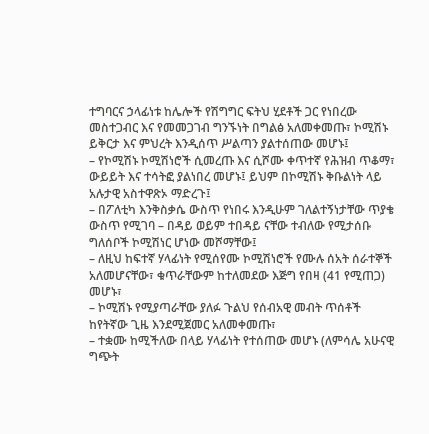ተግባርና ኃላፊነቱ ከሌሎች የሽግግር ፍትህ ሂደቶች ጋር የነበረው መስተጋብር እና የመመጋገብ ግንኙነት በግልፅ አለመቀመጡ፣ ኮሚሽኑ ይቅርታ እና ምህረት እንዲሰጥ ሥልጣን ያልተሰጠው መሆኑ፤
– የኮሚሽኑ ኮሚሽነሮች ሲመረጡ እና ሲሾሙ ቀጥተኛ የሕዝብ ጥቆማ፣ ውይይት እና ተሳትፎ ያልነበረ መሆኑ፤ ይህም በኮሚሽኑ ቅቡልነት ላይ አሉታዊ አስተዋጽኦ ማድረጉ፤
– በፖለቲካ እንቅስቃሴ ውስጥ የነበሩ እንዲሁም ገለልተኝነታቸው ጥያቄ ውስጥ የሚገባ – በዳይ ወይም ተበዳይ ናቸው ተብለው የሚታሰቡ ግለሰቦች ኮሚሽነር ሆነው መሾማቸው፤
– ለዚህ ከፍተኛ ሃላፊነት የሚሰየሙ ኮሚሽነሮች የሙሉ ሰአት ሰራተኞች አለመሆናቸው፣ ቁጥራቸውም ከተለመደው እጅግ የበዛ (41 የሚጠጋ) መሆኑ፣
– ኮሚሽኑ የሚያጣራቸው ያለፉ ጉልህ የሰብአዊ መብት ጥሰቶች ከየትኛው ጊዜ እንደሚጀመር አለመቀመጡ፣
– ተቋሙ ከሚችለው በላይ ሃላፊነት የተሰጠው መሆኑ (ለምሳሌ አሁናዊ ግጭት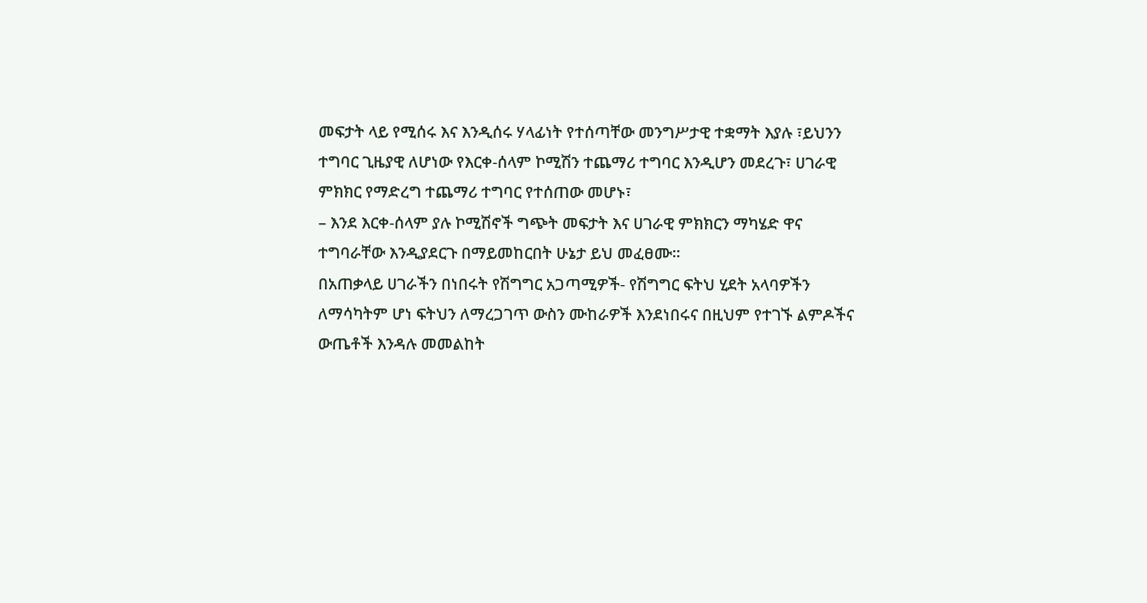መፍታት ላይ የሚሰሩ እና እንዲሰሩ ሃላፊነት የተሰጣቸው መንግሥታዊ ተቋማት እያሉ ፣ይህንን ተግባር ጊዜያዊ ለሆነው የእርቀ-ሰላም ኮሚሽን ተጨማሪ ተግባር እንዲሆን መደረጉ፣ ሀገራዊ ምክክር የማድረግ ተጨማሪ ተግባር የተሰጠው መሆኑ፣
– እንደ እርቀ-ሰላም ያሉ ኮሚሽኖች ግጭት መፍታት እና ሀገራዊ ምክክርን ማካሄድ ዋና ተግባራቸው እንዲያደርጉ በማይመከርበት ሁኔታ ይህ መፈፀሙ።
በአጠቃላይ ሀገራችን በነበሩት የሽግግር አጋጣሚዎች- የሽግግር ፍትህ ሂደት አላባዎችን ለማሳካትም ሆነ ፍትህን ለማረጋገጥ ውስን ሙከራዎች እንደነበሩና በዚህም የተገኙ ልምዶችና ውጤቶች እንዳሉ መመልከት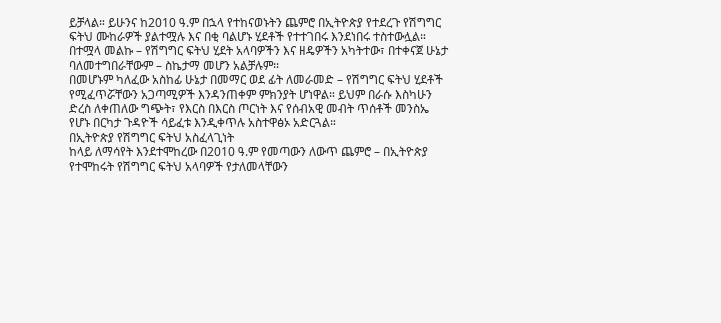ይቻላል። ይሁንና ከ2010 ዓ.ም በኋላ የተከናወኑትን ጨምሮ በኢትዮጵያ የተደረጉ የሽግግር ፍትህ ሙከራዎች ያልተሟሉ እና በቂ ባልሆኑ ሂደቶች የተተገበሩ እንደነበሩ ተስተውሏል።
በተሟላ መልኩ – የሽግግር ፍትህ ሂደት አላባዎችን እና ዘዴዎችን አካትተው፣ በተቀናጀ ሁኔታ ባለመተግበራቸውም – ስኬታማ መሆን አልቻሉም፡፡
በመሆኑም ካለፈው አስከፊ ሁኔታ በመማር ወደ ፊት ለመራመድ – የሽግግር ፍትህ ሂደቶች የሚፈጥሯቸውን አጋጣሚዎች እንዳንጠቀም ምክንያት ሆነዋል። ይህም በራሱ እስካሁን ድረስ ለቀጠለው ግጭት፣ የእርስ በእርስ ጦርነት እና የሰብአዊ መብት ጥሰቶች መንስኤ የሆኑ በርካታ ጉዳዮች ሳይፈቱ እንዲቀጥሉ አስተዋፅኦ አድርጓል።
በኢትዮጵያ የሽግግር ፍትህ አስፈላጊነት
ከላይ ለማሳየት እንደተሞከረው በ2010 ዓ.ም የመጣውን ለውጥ ጨምሮ – በኢትዮጵያ የተሞከሩት የሽግግር ፍትህ አላባዎች የታለመላቸውን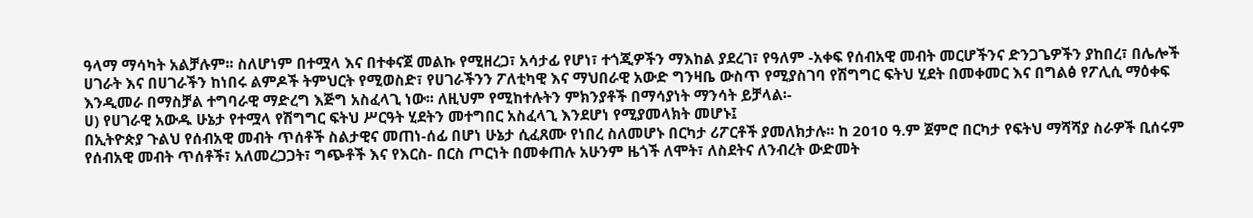ዓላማ ማሳካት አልቻሉም፡፡ ስለሆነም በተሟላ እና በተቀናጀ መልኩ የሚዘረጋ፣ አሳታፊ የሆነ፣ ተጎጂዎችን ማእከል ያደረገ፣ የዓለም -አቀፍ የሰብአዊ መብት መርሆችንና ድንጋጌዎችን ያከበረ፣ በሌሎች ሀገራት እና በሀገራችን ከነበሩ ልምዶች ትምህርት የሚወስድ፣ የሀገራችንን ፖለቲካዊ እና ማህበራዊ አውድ ግንዛቤ ውስጥ የሚያስገባ የሽግግር ፍትህ ሂደት በመቀመር እና በግልፅ የፖሊሲ ማዕቀፍ እንዲመራ በማስቻል ተግባራዊ ማድረግ እጅግ አስፈላጊ ነው፡፡ ለዚህም የሚከተሉትን ምክንያቶች በማሳያነት ማንሳት ይቻላል፡-
ሀ) የሀገራዊ አውዱ ሁኔታ የተሟላ የሽግግር ፍትህ ሥርዓት ሂደትን መተግበር አስፈላጊ እንደሆነ የሚያመላክት መሆኑ፤
በኢትዮጵያ ጉልህ የሰብአዊ መብት ጥሰቶች ስልታዊና መጠነ-ሰፊ በሆነ ሁኔታ ሲፈጸሙ የነበረ ስለመሆኑ በርካታ ሪፖርቶች ያመለክታሉ፡፡ ከ 2010 ዓ.ም ጀምሮ በርካታ የፍትህ ማሻሻያ ስራዎች ቢሰሩም የሰብአዊ መብት ጥሰቶች፣ አለመረጋጋት፣ ግጭቶች እና የእርስ- በርስ ጦርነት በመቀጠሉ አሁንም ዜጎች ለሞት፣ ለስደትና ለንብረት ውድመት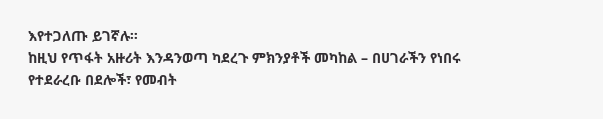እየተጋለጡ ይገኛሉ።
ከዚህ የጥፋት አዙሪት እንዳንወጣ ካደረጉ ምክንያቶች መካከል – በሀገራችን የነበሩ የተደራረቡ በደሎች፣ የመብት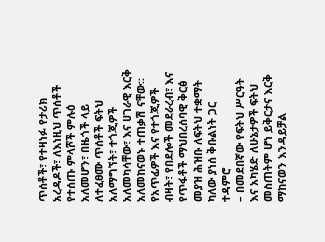ጥሰቶች፣ የተዛነፉ የታሪክ አረዳዶች፣ ለእነዚህ ጥሰቶች የተሰጡ ምላሾች ምሉዕ አለመሆን፣ በዜጎች ላይ ለተፈፀሙ ጥሰቶች ፍትህ አለማግኘት፣ ተጎጂዎች አለመካሳቸው፣ እና ሀገራዊ እርቅ አለመከናወኑ ተጠቃሽ ናቸው፡፡
የአጥፊዎች እና የተጎጂዎች ብዛት፣ የበደሎች መደራረብ፣ እና የጥፋቶች ማህበረሰባዊ ቅርፅ መያዝ ሕዝቡ ለፍትህ ተቋማት ካለው ያነሰ ቅቡልነት ጋር ተዳምሮ
– በመደበኛው የፍትህ ሥርዓት እና አካሄድ ለሁኔታዎች ፍትህ መስጠትም ሆነ ይቅርታና እርቅ ማከናወን እንዳይቻል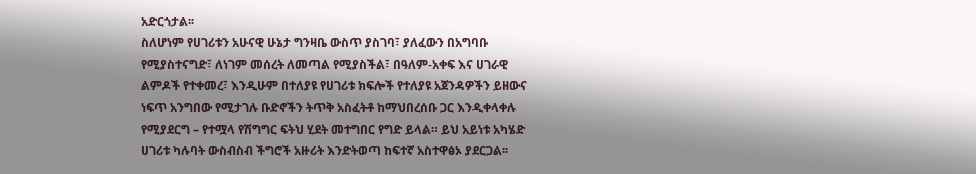አድርጎታል፡፡
ስለሆነም የሀገሪቱን አሁናዊ ሁኔታ ግንዛቤ ውስጥ ያስገባ፣ ያለፈውን በአግባቡ የሚያስተናግድ፣ ለነገም መሰረት ለመጣል የሚያስችል፣ በዓለም-አቀፍ እና ሀገራዊ ልምዶች የተቀመረ፣ እንዲሁም በተለያዩ የሀገሪቱ ክፍሎች የተለያዩ አጀንዳዎችን ይዘውና ነፍጥ አንግበው የሚታገሉ ቡድኖችን ትጥቅ አስፈትቶ ከማህበረሰቡ ጋር እንዲቀላቀሉ የሚያደርግ – የተሟላ የሽግግር ፍትህ ሂደት መተግበር የግድ ይላል። ይህ አይነቱ አካሄድ ሀገሪቱ ካሉባት ውስብስብ ችግሮች አዙሪት እንድትወጣ ከፍተኛ አስተዋፅኦ ያደርጋል፡፡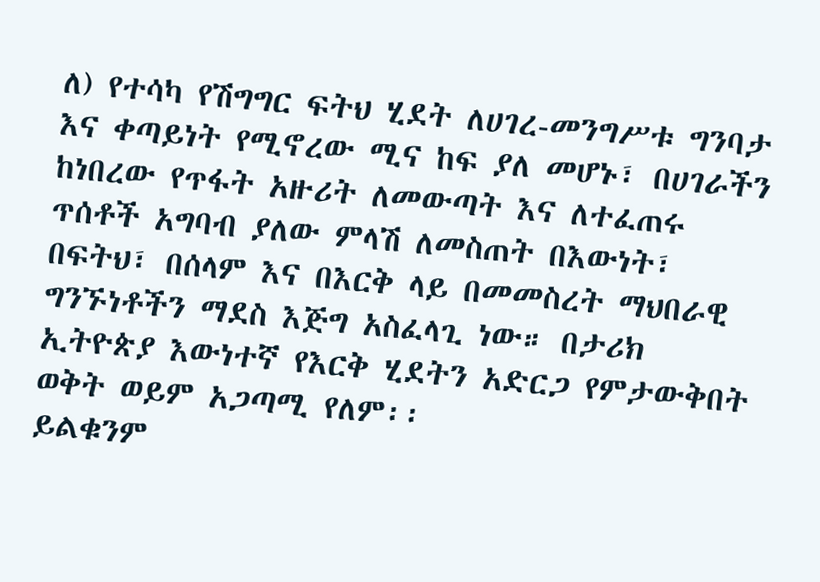ለ) የተሳካ የሽግግር ፍትህ ሂደት ለሀገረ-መንግሥቱ ግንባታ እና ቀጣይነት የሚኖረው ሚና ከፍ ያለ መሆኑ፣ በሀገራችን ከነበረው የጥፋት አዙሪት ለመውጣት እና ለተፈጠሩ ጥሰቶች አግባብ ያለው ምላሽ ለመስጠት በእውነት፣ በፍትህ፣ በሰላም እና በእርቅ ላይ በመመስረት ማህበራዊ ግንኙነቶችን ማደስ እጅግ አስፈላጊ ነው። በታሪክ ኢትዮጵያ እውነተኛ የእርቅ ሂደትን አድርጋ የምታውቅበት ወቅት ወይም አጋጣሚ የለም፡፡
ይልቁንም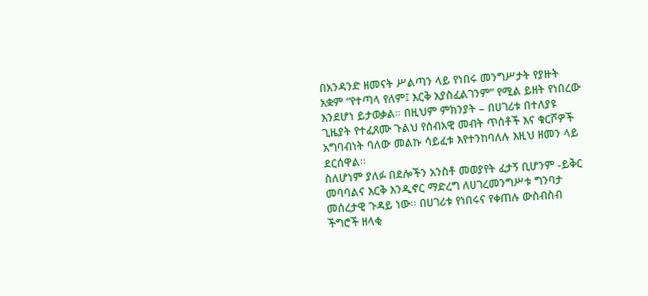በአንዳንድ ዘመናት ሥልጣን ላይ የነበሩ መንግሥታት የያዙት አቋም “የተጣላ የለም፤ እርቅ አያስፈልገንም” የሚል ይዘት የነበረው እንደሆነ ይታወቃል። በዚህም ምክንያት – በሀገሪቱ በተለያዩ ጊዜያት የተፈጸሙ ጉልህ የሰብአዊ መብት ጥሰቶች እና ቁርሾዎች አግባብነት ባለው መልኩ ሳይፈቱ እየተንከባለሉ እዚህ ዘመን ላይ ደርሰዋል፡፡
ስለሆነም ያለፉ በደሎችን አንስቶ መወያየት ፈታኝ ቢሆንም -ይቅር መባባልና እርቅ እንዲኖር ማድረግ ለሀገረመንግሥቱ ግንባታ መሰረታዊ ጉዳይ ነው። በሀገሪቱ የነበሩና የቀጠሉ ውስብስብ ችግሮች ዘላቂ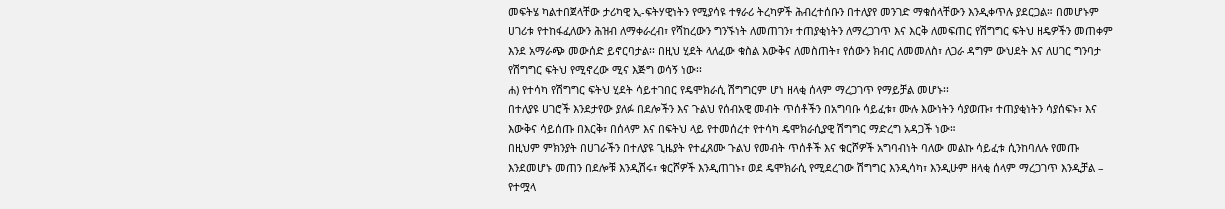መፍትሄ ካልተበጀላቸው ታሪካዊ ኢ-ፍትሃዊነትን የሚያሳዩ ተፃራሪ ትረካዎች ሕብረተሰቡን በተለያየ መንገድ ማቁሰላቸውን እንዲቀጥሉ ያደርጋል። በመሆኑም ሀገሪቱ የተከፋፈለውን ሕዝብ ለማቀራረብ፣ የሻከረውን ግንኙነት ለመጠገን፣ ተጠያቂነትን ለማረጋገጥ እና እርቅ ለመፍጠር የሽግግር ፍትህ ዘዴዎችን መጠቀም እንደ አማራጭ መውሰድ ይኖርባታል፡፡ በዚህ ሂደት ላለፈው ቁስል እውቅና ለመስጠት፣ የሰውን ክብር ለመመለስ፣ ለጋራ ዳግም ውህደት እና ለሀገር ግንባታ የሽግግር ፍትህ የሚኖረው ሚና እጅግ ወሳኝ ነው፡፡
ሐ) የተሳካ የሽግግር ፍትህ ሂደት ሳይተገበር የዴሞክራሲ ሽግግርም ሆነ ዘላቂ ሰላም ማረጋገጥ የማይቻል መሆኑ፡፡
በተለያዩ ሀገሮች እንደታየው ያለፉ በደሎችን እና ጉልህ የሰብአዊ መብት ጥሰቶችን በአግባቡ ሳይፈቱ፣ ሙሉ እውነትን ሳያወጡ፣ ተጠያቂነትን ሳያሰፍኑ፣ እና እውቅና ሳይሰጡ በእርቅ፣ በሰላም እና በፍትህ ላይ የተመሰረተ የተሳካ ዴሞክራሲያዊ ሽግግር ማድረግ አዳጋች ነው።
በዚህም ምክንያት በሀገራችን በተለያዩ ጊዜያት የተፈጸሙ ጉልህ የመብት ጥሰቶች እና ቁርሾዎች አግባብነት ባለው መልኩ ሳይፈቱ ሲንከባለሉ የመጡ እንደመሆኑ መጠን በደሎቹ እንዲሽሩ፣ ቁርሾዎች እንዲጠገኑ፣ ወደ ዴሞክራሲ የሚደረገው ሽግግር እንዲሳካ፣ እንዲሁም ዘላቂ ሰላም ማረጋገጥ እንዲቻል – የተሟላ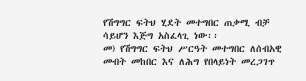የሽግግር ፍትህ ሂደት መተግበር ጠቃሚ ብቻ ሳይሆን እጅግ አስፈላጊ ነው፡፡
መ) የሽግግር ፍትህ ሥርዓት መተግበር ለሰብአዊ መብት መከበር እና ለሕግ የበላይነት መረጋገጥ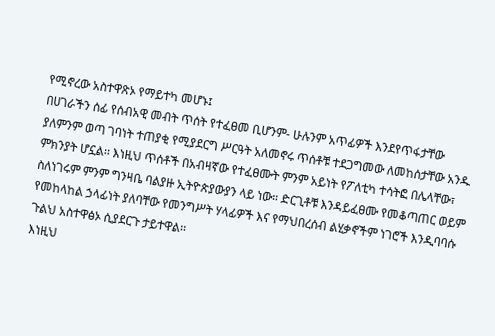የሚኖረው አስተዋጽኦ የማይተካ መሆኑ፤
በሀገራችን ሰፊ የሰብአዊ መብት ጥሰት የተፈፀመ ቢሆንም- ሁሉንም አጥፊዎች እንደየጥፋታቸው ያለምንም ወጣ ገባነት ተጠያቂ የሚያደርግ ሥርዓት አለመኖሩ ጥሰቶቹ ተደጋግመው ለመከሰታቸው አንዱ ምክንያት ሆኗል፡፡ እነዚህ ጥሰቶች በአብዛኛው የተፈፀሙት ምንም አይነት የፖለቲካ ተሳትፎ በሌላቸው፣ ስለነገሩም ምንም ግንዛቤ ባልያዙ ኢትዮጵያውያን ላይ ነው። ድርጊቶቹ እንዳይፈፀሙ የመቆጣጠር ወይም የመከላከል ኃላፊነት ያለባቸው የመንግሥት ሃላፊዎች እና የማህበረሰብ ልሂቃኖችም ነገሮች እንዲባባሱ ጉልህ አስተዋፅኦ ሲያደርጉ ታይተዋል፡፡
እነዚህ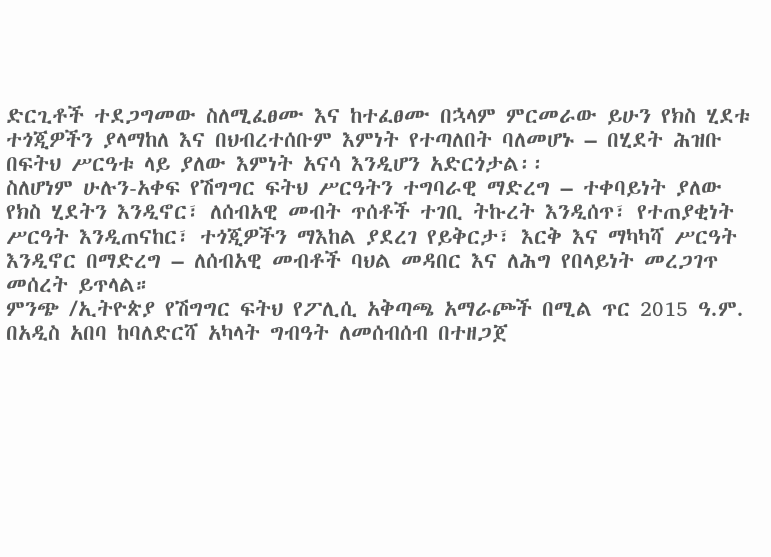ድርጊቶች ተደጋግመው ስለሚፈፀሙ እና ከተፈፀሙ በኋላም ምርመራው ይሁን የክስ ሂደቱ ተጎጂዎችን ያላማከለ እና በህብረተሰቡም እምነት የተጣለበት ባለመሆኑ – በሂደት ሕዝቡ በፍትህ ሥርዓቱ ላይ ያለው እምነት አናሳ እንዲሆን አድርጎታል፡፡
ስለሆነም ሁሉን-አቀፍ የሽግግር ፍትህ ሥርዓትን ተግባራዊ ማድረግ – ተቀባይነት ያለው የክስ ሂደትን እንዲኖር፣ ለሰብአዊ መብት ጥሰቶች ተገቢ ትኩረት እንዲሰጥ፣ የተጠያቂነት ሥርዓት እንዲጠናከር፣ ተጎጂዎችን ማእከል ያደረገ የይቅርታ፣ እርቅ እና ማካካሻ ሥርዓት እንዲኖር በማድረግ – ለሰብአዊ መብቶች ባህል መዳበር እና ለሕግ የበላይነት መረጋገጥ መሰረት ይጥላል።
ምንጭ /ኢትዮጵያ የሽግግር ፍትህ የፖሊሲ አቅጣጫ አማራጮች በሚል ጥር 2015 ዓ.ም. በአዲስ አበባ ከባለድርሻ አካላት ግብዓት ለመሰብሰብ በተዘጋጀ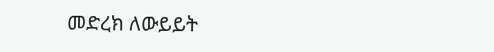መድረክ ለውይይት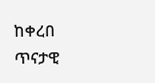ከቀረበ ጥናታዊ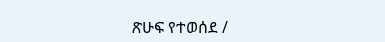ጽሁፍ የተወሰደ /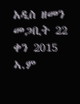አዲስ ዘመን መጋቢት 22 ቀን 2015 ኣ.ም